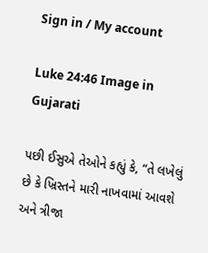Sign in / My account

Luke 24:46 Image in Gujarati

પછી ઈસુએ તેઓને કહ્યું કે, “તે લખેલું છે કે ખ્રિસ્તને મારી નાખવામાં આવશે અને ત્રીજા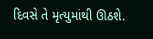દિવસે તે મૃત્યુમાંથી ઊઠશે.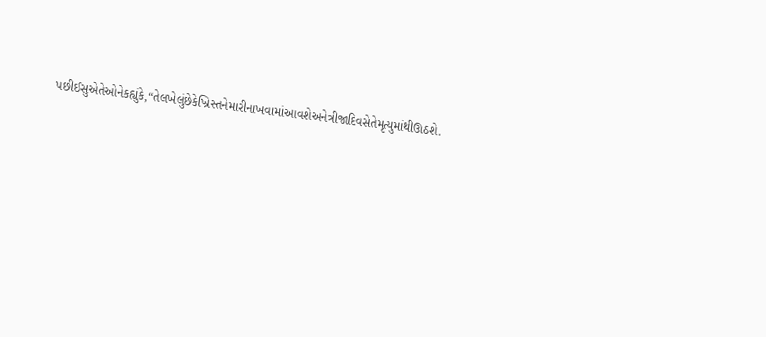પછીઈસુએતેઓનેકહ્યુંકે,“તેલખેલુંછેકેખ્રિસ્તનેમારીનાખવામાંઆવશેઅનેત્રીજાદિવસેતેમૃત્યુમાંથીઊઠશે.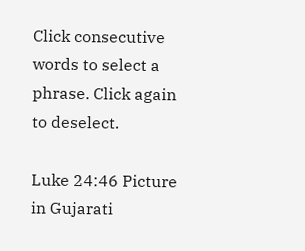Click consecutive words to select a phrase. Click again to deselect.

Luke 24:46 Picture in Gujarati